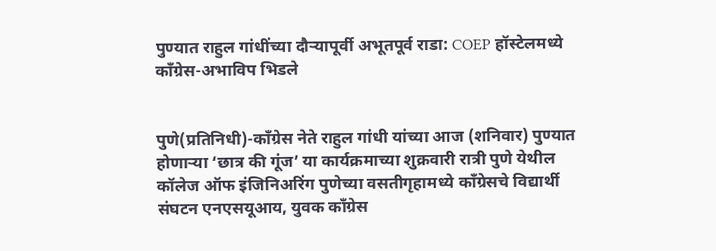पुण्यात राहुल गांधींच्या दौऱ्यापूर्वी अभूतपूर्व राडा: COEP हॉस्टेलमध्ये काँग्रेस-अभाविप भिडले


पुणे(प्रतिनिधी)-काँग्रेस नेते राहुल गांधी यांच्या आज (शनिवार) पुण्यात होणाऱ्या ‘छात्र की गूंज’ या कार्यक्रमाच्या शुक्रवारी रात्री पुणे येथील कॉलेज ऑफ इंजिनिअरिंग पुणेच्या वसतीगृहामध्ये काँग्रेसचे विद्यार्थी संघटन एनएसयूआय, युवक काँग्रेस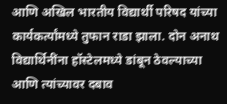आणि अखिल भारतीय विद्यार्थी परिषद यांच्या कार्यकर्त्यांमध्ये तुफान राडा झाला. दोन अनाथ विद्यार्थिनींना हॉस्टेलमध्ये डांबून ठेवल्याच्या आणि त्यांच्यावर दबाव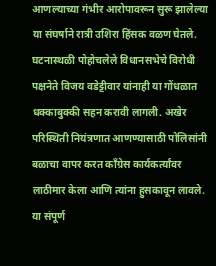आणल्याच्या गंभीर आरोपावरून सुरू झालेल्या या संघर्षाने रात्री उशिरा हिंसक वळण घेतले. घटनास्थळी पोहोचलेले विधानसभेचे विरोधी पक्षनेते विजय वडेट्टीवार यांनाही या गोंधळात धक्काबुक्की सहन करावी लागली. अखेर परिस्थिती नियंत्रणात आणण्यासाठी पोलिसांनी बळाचा वापर करत काँग्रेस कार्यकर्त्यांवर लाठीमार केला आणि त्यांना हुसकावून लावले. या संपूर्ण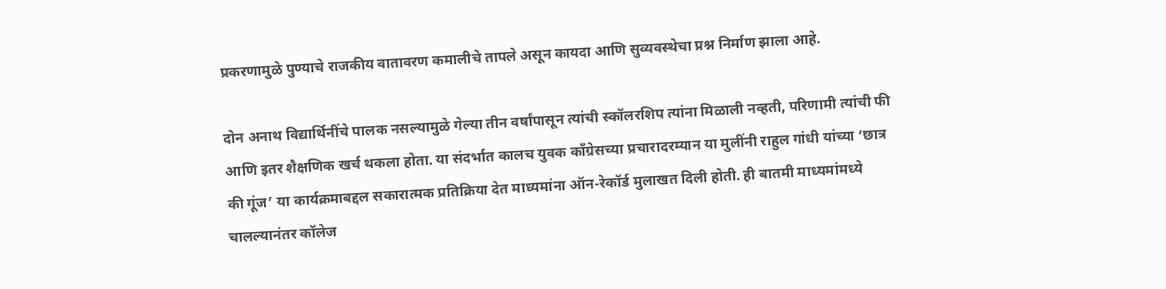प्रकरणामुळे पुण्याचे राजकीय वातावरण कमालीचे तापले असून कायदा आणि सुव्यवस्थेचा प्रश्न निर्माण झाला आहे.

दोन अनाथ विद्यार्थिनींचे पालक नसल्यामुळे गेल्या तीन वर्षांपासून त्यांची स्कॉलरशिप त्यांना मिळाली नव्हती, परिणामी त्यांची फी आणि इतर शैक्षणिक खर्च थकला होता. या संदर्भात कालच युवक काँग्रेसच्या प्रचारादरम्यान या मुलींनी राहुल गांधी यांच्या ‘छात्र की गूंज’ या कार्यक्रमाबद्दल सकारात्मक प्रतिक्रिया देत माध्यमांना ऑन-रेकॉर्ड मुलाखत दिली होती. ही बातमी माध्यमांमध्ये चालल्यानंतर कॉलेज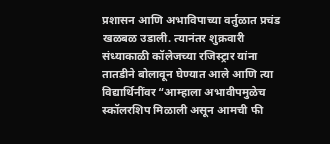प्रशासन आणि अभाविपाच्या वर्तुळात प्रचंड खळबळ उडाली. त्यानंतर शुक्रवारी संध्याकाळी कॉलेजच्या रजिस्ट्रार यांना तातडीने बोलावून घेण्यात आले आणि त्या विद्यार्थिनींवर “आम्हाला अभावीपमुळेच स्कॉलरशिप मिळाली असून आमची फी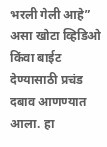भरली गेली आहे” असा खोटा व्हिडिओ किंवा बाईट देण्यासाठी प्रचंड दबाव आणण्यात आला. हा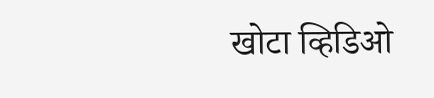खोटा व्हिडिओ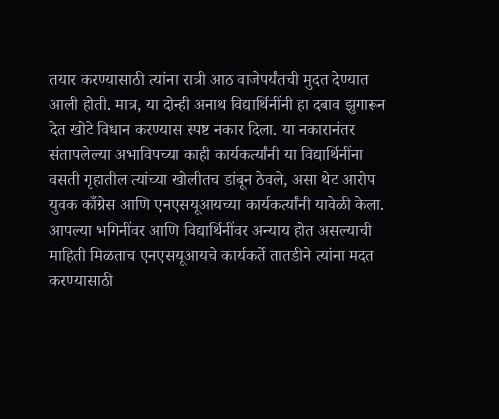तयार करण्यासाठी त्यांना रात्री आठ वाजेपर्यंतची मुदत देण्यात आली होती. मात्र, या दोन्ही अनाथ विद्यार्थिनींनी हा दबाव झुगारून देत खोटे विधान करण्यास स्पष्ट नकार दिला. या नकारानंतर संतापलेल्या अभाविपच्या काही कार्यकर्त्यांनी या विद्यार्थिनींना वसती गृहातील त्यांच्या खोलीतच डांबून ठेवले, असा थेट आरोप युवक काँग्रेस आणि एनएसयूआयच्या कार्यकर्त्यांनी यावेळी केला.
आपल्या भगिनींवर आणि विद्यार्थिनींवर अन्याय होत असल्याची माहिती मिळताच एनएसयूआयचे कार्यकर्ते तातडीने त्यांना मदत करण्यासाठी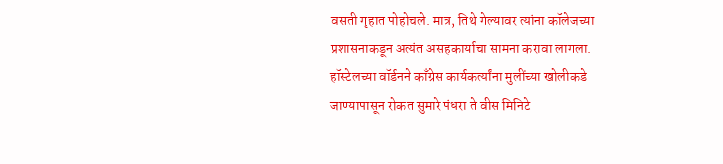वसती गृहात पोहोचले. मात्र, तिथे गेल्यावर त्यांना कॉलेजच्या प्रशासनाकडून अत्यंत असहकार्याचा सामना करावा लागला. हॉस्टेलच्या वॉर्डनने काँग्रेस कार्यकर्त्यांना मुलींच्या खोलीकडे जाण्यापासून रोकत सुमारे पंधरा ते वीस मिनिटे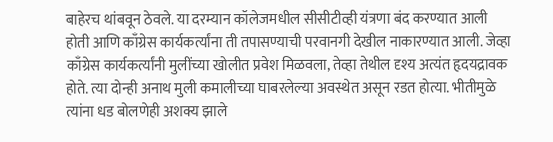बाहेरच थांबवून ठेवले. या दरम्यान कॉलेजमधील सीसीटीव्ही यंत्रणा बंद करण्यात आली होती आणि काँग्रेस कार्यकर्त्यांना ती तपासण्याची परवानगी देखील नाकारण्यात आली. जेव्हा काँग्रेस कार्यकर्त्यांनी मुलींच्या खोलीत प्रवेश मिळवला, तेव्हा तेथील दृश्य अत्यंत हृदयद्रावक होते. त्या दोन्ही अनाथ मुली कमालीच्या घाबरलेल्या अवस्थेत असून रडत होत्या. भीतीमुळे त्यांना धड बोलणेही अशक्य झाले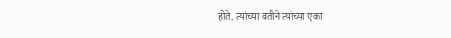होते. त्यांच्या वतीने त्यांच्या एका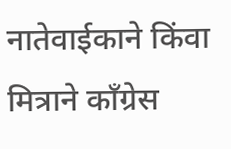नातेवाईकाने किंवा मित्राने काँग्रेस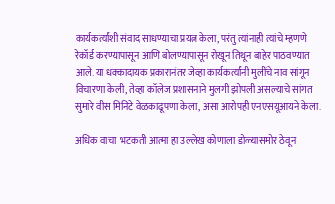कार्यकर्त्यांशी संवाद साधण्याचा प्रयत्न केला, परंतु त्यांनाही त्यांचे म्हणणे रेकॉर्ड करण्यापासून आणि बोलण्यापासून रोखून तिथून बाहेर पाठवण्यात आले. या धक्कादायक प्रकारानंतर जेव्हा कार्यकर्त्यांनी मुलींचे नाव सांगून विचारणा केली, तेव्हा कॉलेज प्रशासनाने मुलगी झोपली असल्याचे सांगत सुमारे वीस मिनिटे वेळकाढूपणा केला, असा आरोपही एनएसयूआयने केला.

अधिक वाचा  भटकती आत्मा हा उल्लेख कोणाला डोळ्यासमोर ठेवून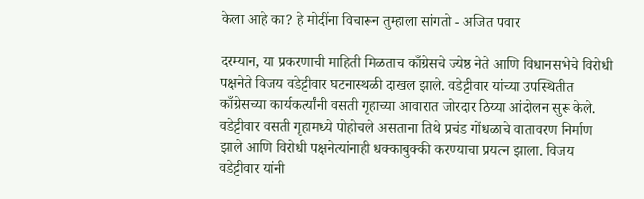केला आहे का? हे मोदींना विचारून तुम्हाला सांगतो - अजित पवार

दरम्यान, या प्रकरणाची माहिती मिळताच काँग्रेसचे ज्येष्ठ नेते आणि विधानसभेचे विरोधी पक्षनेते विजय वडेट्टीवार घटनास्थळी दाखल झाले. वडेट्टीवार यांच्या उपस्थितीत काँग्रेसच्या कार्यकर्त्यांनी वसती गृहाच्या आवारात जोरदार ठिय्या आंदोलन सुरू केले. वडेट्टीवार वसती गृहामध्ये पोहोचले असताना तिथे प्रचंड गोंधळाचे वातावरण निर्माण झाले आणि विरोधी पक्षनेत्यांनाही धक्काबुक्की करण्याचा प्रयत्न झाला. विजय वडेट्टीवार यांनी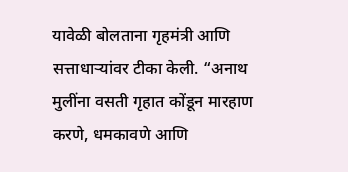यावेळी बोलताना गृहमंत्री आणि सत्ताधाऱ्यांवर टीका केली. “अनाथ मुलींना वसती गृहात कोंडून मारहाण करणे, धमकावणे आणि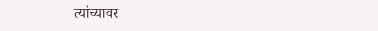त्यांच्यावर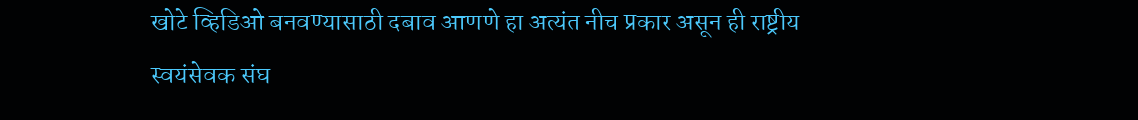खोटे व्हिडिओ बनवण्यासाठी दबाव आणणे हा अत्यंत नीच प्रकार असून ही राष्ट्रीय स्वयंसेवक संघ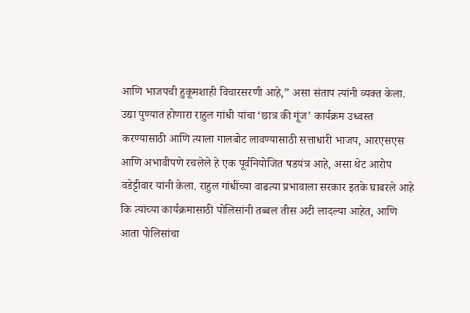आणि भाजपची हुकूमशाही विचारसरणी आहे,” असा संताप त्यांनी व्यक्त केला. उद्या पुण्यात होणारा राहुल गांधी यांचा ‘छात्र की गूंज’ कार्यक्रम उध्वस्त करण्यासाठी आणि त्याला गालबोट लावण्यासाठी सत्ताधारी भाजप, आरएसएस आणि अभावीपणे रचलेले हे एक पूर्वनियोजित षडयंत्र आहे, असा थेट आरोप वडेट्टीवार यांनी केला. राहुल गांधींच्या वाढत्या प्रभावाला सरकार इतके घाबरले आहे कि त्यांच्या कार्यक्रमासाठी पोलिसांनी तब्बल तीस अटी लादल्या आहेत, आणि आता पोलिसांचा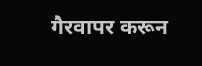गैरवापर करून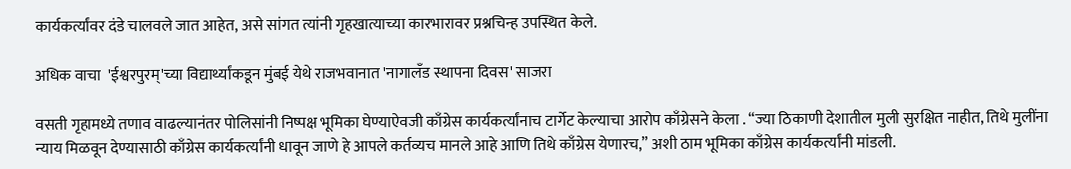कार्यकर्त्यांवर दंडे चालवले जात आहेत, असे सांगत त्यांनी गृहखात्याच्या कारभारावर प्रश्नचिन्ह उपस्थित केले.

अधिक वाचा  'ईश्वरपुरम्'च्या विद्यार्थ्यांकडून मुंबई येथे राजभवानात 'नागालँड स्थापना दिवस' साजरा

वसती गृहामध्ये तणाव वाढल्यानंतर पोलिसांनी निष्पक्ष भूमिका घेण्याऐवजी काँग्रेस कार्यकर्त्यांनाच टार्गेट केल्याचा आरोप काँग्रेसने केला . “ज्या ठिकाणी देशातील मुली सुरक्षित नाहीत, तिथे मुलींना न्याय मिळवून देण्यासाठी काँग्रेस कार्यकर्त्यांनी धावून जाणे हे आपले कर्तव्यच मानले आहे आणि तिथे काँग्रेस येणारच,” अशी ठाम भूमिका काँग्रेस कार्यकर्त्यांनी मांडली.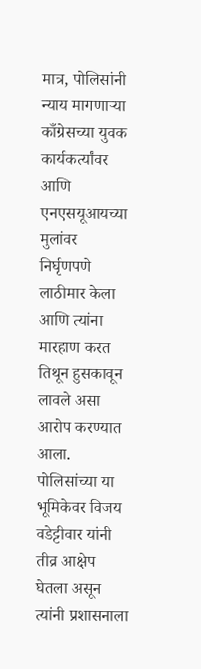मात्र, पोलिसांनी न्याय मागणाऱ्या काँग्रेसच्या युवक कार्यकर्त्यांवर आणि एनएसयूआयच्या मुलांवर निर्घृणपणे लाठीमार केला आणि त्यांना मारहाण करत तिथून हुसकावून लावले असा आरोप करण्यात आला. पोलिसांच्या या भूमिकेवर विजय वडेट्टीवार यांनी तीव्र आक्षेप घेतला असून त्यांनी प्रशासनाला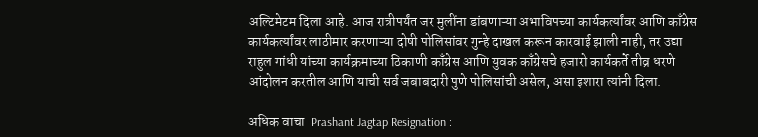अल्टिमेटम दिला आहे. आज रात्रीपर्यंत जर मुलींना डांबणाऱ्या अभाविपच्या कार्यकर्त्यांवर आणि काँग्रेस कार्यकर्त्यांवर लाठीमार करणाऱ्या दोषी पोलिसांवर गुन्हे दाखल करून कारवाई झाली नाही, तर उद्या राहुल गांधी यांच्या कार्यक्रमाच्या ठिकाणी काँग्रेस आणि युवक काँग्रेसचे हजारो कार्यकर्ते तीव्र धरणे आंदोलन करतील आणि याची सर्व जबाबदारी पुणे पोलिसांची असेल, असा इशारा त्यांनी दिला.

अधिक वाचा  Prashant Jagtap Resignation :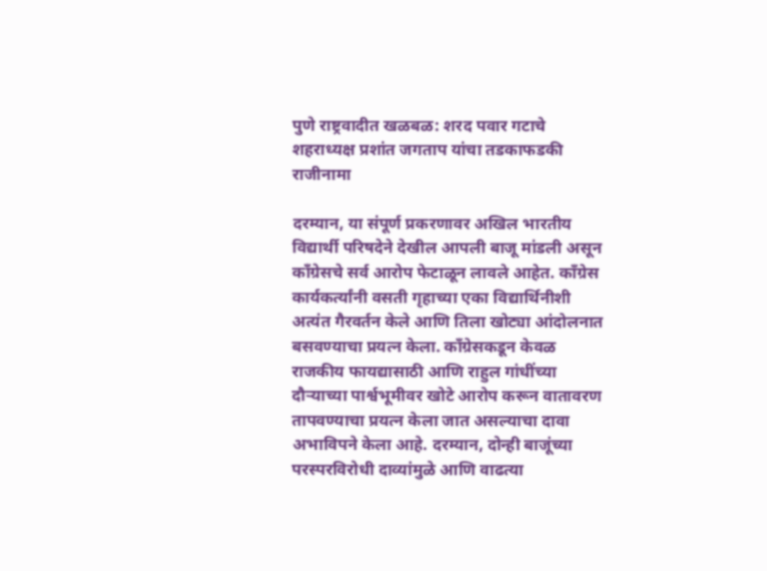पुणे राष्ट्रवादीत खळबळ: शरद पवार गटाचे शहराध्यक्ष प्रशांत जगताप यांचा तडकाफडकी राजीनामा

दरम्यान, या संपूर्ण प्रकरणावर अखिल भारतीय विद्यार्थी परिषदेने देखील आपली बाजू मांडली असून काँग्रेसचे सर्व आरोप फेटाळून लावले आहेत. काँग्रेस कार्यकर्त्यांनी वसती गृहाच्या एका विद्यार्थिनीशी अत्यंत गैरवर्तन केले आणि तिला खोट्या आंदोलनात बसवण्याचा प्रयत्न केला. काँग्रेसकडून केवळ राजकीय फायद्यासाठी आणि राहुल गांधींच्या दौऱ्याच्या पार्श्वभूमीवर खोटे आरोप करून वातावरण तापवण्याचा प्रयत्न केला जात असल्याचा दावा अभाविपने केला आहे. दरम्यान, दोन्ही बाजूंच्या परस्परविरोधी दाव्यांमुळे आणि वाढत्या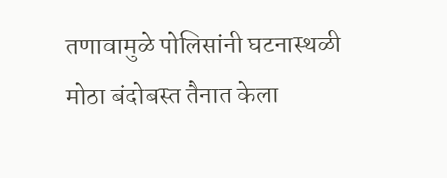तणावामुळे पोलिसांनी घटनास्थळी मोठा बंदोबस्त तैनात केला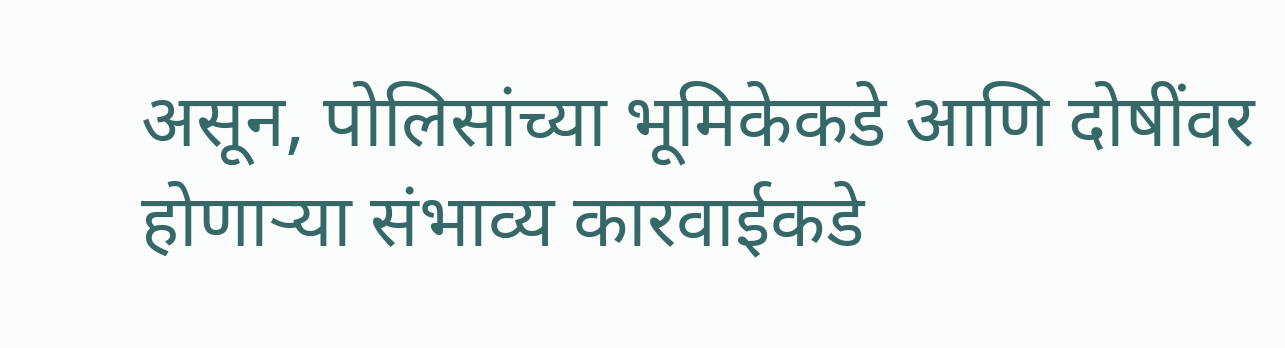असून, पोलिसांच्या भूमिकेकडे आणि दोषींवर होणाऱ्या संभाव्य कारवाईकडे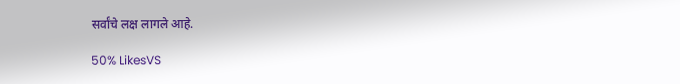सर्वांचे लक्ष लागले आहे.

50% LikesVS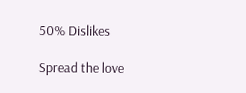50% Dislikes

Spread the love